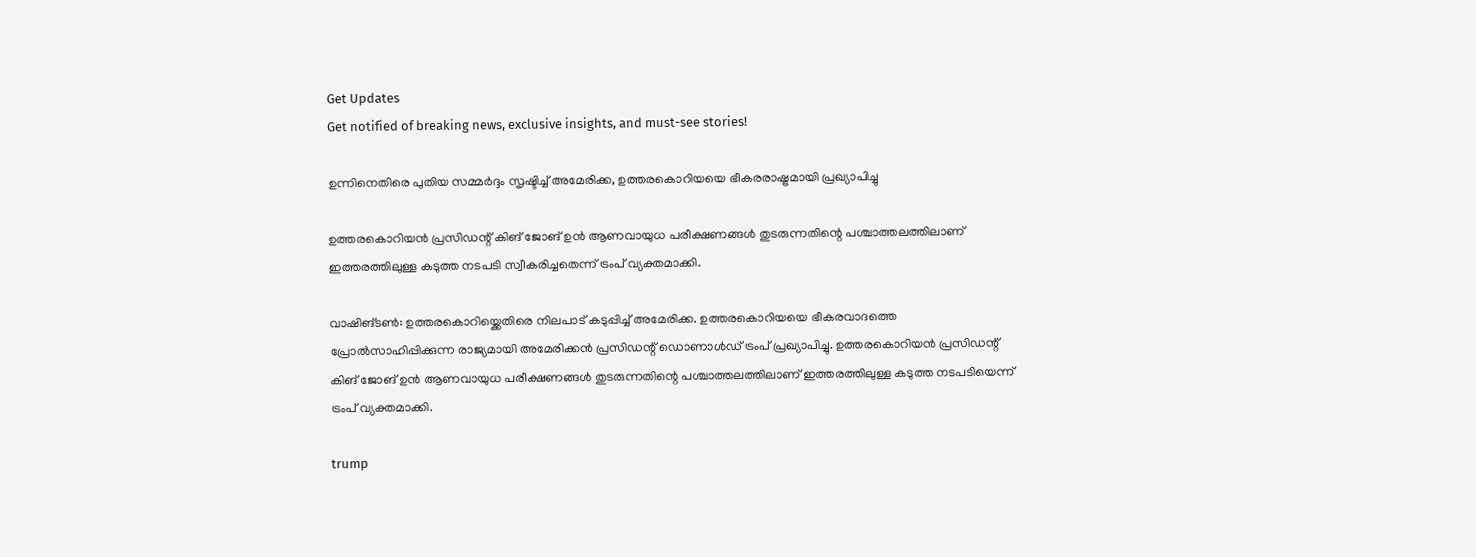Get Updates
Get notified of breaking news, exclusive insights, and must-see stories!

ഉന്നിനെതിരെ പുതിയ സമ്മര്‍ദ്ദം സൃഷ്ടിച്ച് അമേരിക്ക, ഉത്തരകൊറിയയെ ഭീകരരാഷ്ട്രമായി പ്രഖ്യാപിച്ചു

ഉത്തരകൊറിയൻ പ്രസിഡന്റ് കിങ് ജോങ് ഉൻ ആണവായുധ പരീക്ഷണങ്ങൾ തുടരുന്നതിന്റെ പശ്ചാത്തലത്തിലാണ് ഇത്തരത്തിലുള്ള കടുത്ത നടപടി സ്വീകരിച്ചതെന്ന് ട്രംപ് വ്യക്തമാക്കി.

വാഷിങ്ടൺ: ഉത്തരകൊറിയ്ക്കെതിരെ നിലപാട് കടുപ്പിച്ച് അമേരിക്ക. ഉത്തരകൊറിയയെ ഭീകരവാദത്തെ പ്രോൽസാഹിപ്പിക്കുന്ന രാജ്യമായി അമേരിക്കൻ പ്രസിഡ‍ന്റ് ഡൊണാൾഡ് ട്രംപ് പ്രഖ്യാപിച്ചു. ഉത്തരകൊറിയൻ പ്രസിഡന്റ് കിങ് ജോങ് ഉൻ ആണവായുധ പരീക്ഷണങ്ങൾ തുടരുന്നതിന്റെ പശ്ചാത്തലത്തിലാണ് ഇത്തരത്തിലുള്ള കടുത്ത നടപടിയെന്ന് ട്രംപ് വ്യക്തമാക്കി.

trump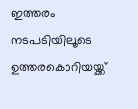ഇത്തരം നടപടിയിലൂടെ ഉത്തരകൊറിയയ്ക്ക്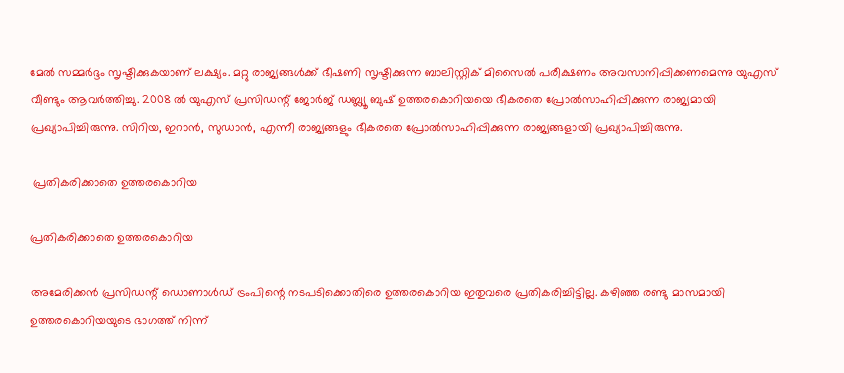മേൽ സമ്മർദ്ദം സൃഷ്ടിക്കുകയാണ് ലക്ഷ്യം. മറ്റു രാജ്യങ്ങൾക്ക് ഭീഷണി സൃഷ്ടിക്കുന്ന ബാലിസ്റ്റിക് മിസൈൽ പരീക്ഷണം അവസാനിപ്പിക്കണമെന്നു യുഎസ് വീണ്ടും ആവർത്തിച്ചു. 2008 ൽ യുഎസ് പ്രസിഡന്റ് ജോർജ് ഡബ്ല്യൂ ബുഷ് ഉത്തരകൊറിയയെ ഭീകരതെ പ്രോൽസാഹിപ്പിക്കുന്ന രാജ്യമായി പ്രഖ്യാപിച്ചിരുന്നു. സിറിയ, ഇറാൻ, സുഡാൻ, എന്നീ രാജ്യങ്ങളും ഭീകരതെ പ്രോൽസാഹിപ്പിക്കുന്ന രാജ്യങ്ങളായി പ്രഖ്യാപിച്ചിരുന്നു.

 പ്രതികരിക്കാതെ ഉത്തരകൊറിയ

പ്രതികരിക്കാതെ ഉത്തരകൊറിയ

അമേരിക്കൻ പ്രസിഡന്റ് ഡൊണാൾഡ് ട്രംപിന്റെ നടപടിക്കൊതിരെ ഉത്തരകൊറിയ ഇതുവരെ പ്രതികരിച്ചിട്ടില്ല. കഴിഞ്ഞ രണ്ടു മാസമായി ഉത്തരകൊറിയയുടെ ഭാഗത്ത് നിന്ന്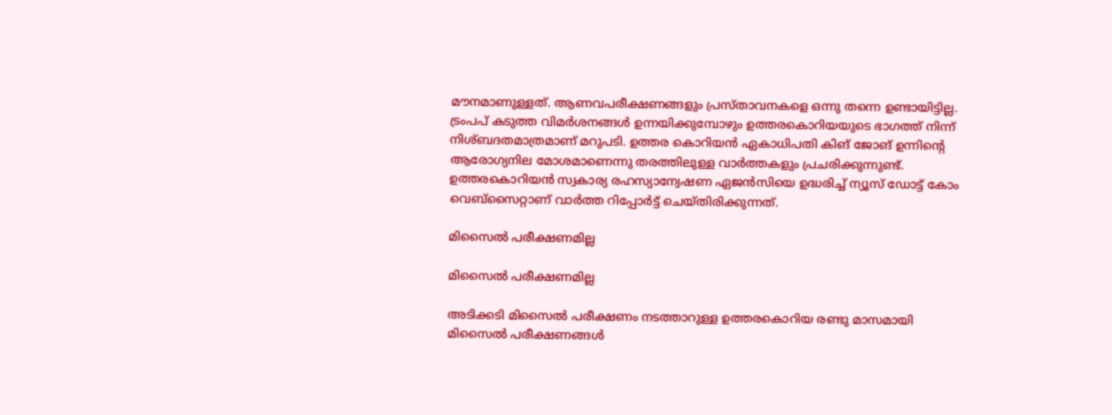മൗനമാണുള്ളത്. ആണവപരീക്ഷണങ്ങളും പ്രസ്താവനകളെ ഒന്നു തന്നെ ഉണ്ടായിട്ടില്ല. ട്രംപപ് കടുത്ത വിമർശനങ്ങൾ ഉന്നയിക്കുമ്പോഴും ഉത്തരകൊറിയയുടെ ഭാഗത്ത് നിന്ന് നിശ്ബദതമാത്രമാണ് മറുപടി. ഉത്തര കൊറിയൻ ഏകാധിപതി കിങ് ജോങ് ഉന്നിന്റെ ആരോഗ്യനില മോശമാണെന്നു തരത്തിലുള്ള വാർത്തകളും പ്രചരിക്കുന്നുണ്ട്. ഉത്തരകൊറിയൻ സ്വകാര്യ രഹസ്യാന്വേഷണ ഏജൻസിയെ ഉദ്ധരിച്ച് ന്യൂസ് ഡോട്ട് കോം വെബ്സൈറ്റാണ് വാർത്ത റിപ്പോർട്ട് ചെയ്തിരിക്കുന്നത്.

മിസൈൽ പരീക്ഷണമില്ല

മിസൈൽ പരീക്ഷണമില്ല

അടിക്കടി മിസൈൽ പരീക്ഷണം നടത്താറുള്ള ഉത്തരകൊറിയ രണ്ടു മാസമായി മിസൈൽ പരീക്ഷണങ്ങൾ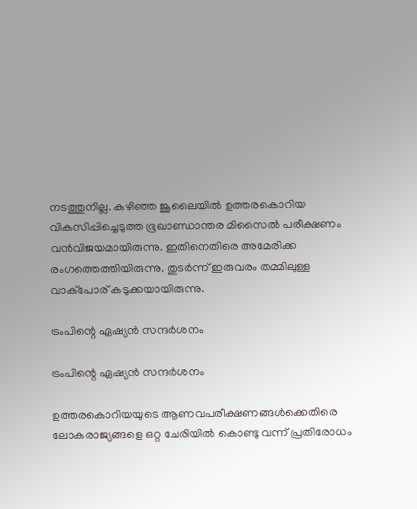നടത്തുനില്ല. കഴിഞ്ഞ ജൂലൈയിൽ ഉത്തരകൊറിയ വികസിപ്പിച്ചെടുത്ത ഭൂഖാണ്ഡാന്തര മിസൈൽ പരീക്ഷണം വൻവിജയമായിരുന്നു. ഇതിനെതിരെ അമേരിക്ക രംഗത്തെത്തിയിരുന്നു. തുടർന്ന് ഇരുവരം തമ്മിലുള്ള വാക്പോര് കടുക്കയായിരുന്നു.

ട്രംപിന്റെ ഏഷ്യൻ സന്ദർശനം

ട്രംപിന്റെ ഏഷ്യൻ സന്ദർശനം

ഉത്തരകൊറിയയുടെ ആണവപരീക്ഷണങ്ങൾക്കെതിരെ ലോകരാജ്യങ്ങളെ ഒറ്റ ചേരിയിൽ കൊണ്ടു വന്ന് പ്രതിരോധം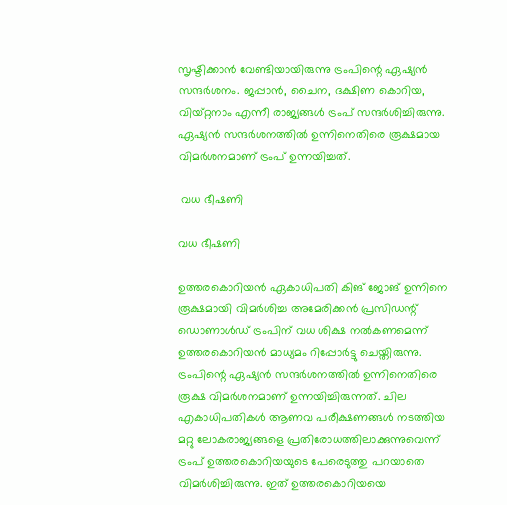സൃഷ്ടിക്കാൻ വേണ്ടിയായിരുന്നു ട്രംപിന്റെ ഏഷ്യൻ സന്ദർശനം. ജപ്പാൻ, ചൈന, ദക്ഷിണ കൊറിയ, വിയ്റ്റനാം എന്നീ രാജ്യങ്ങൾ ട്രംപ് സന്ദർശിച്ചിരുന്നു. ഏഷ്യൻ സന്ദർശനത്തിൽ ഉന്നിനെതിരെ രൂക്ഷമായ വിമർശനമാണ് ട്രംപ് ഉന്നയിച്ചത്.

 വധ ഭീഷണി

വധ ഭീഷണി

ഉത്തരകൊറിയൻ ഏകാധിപതി കിങ് ജോങ് ഉന്നിനെ രൂക്ഷമായി വിമർശിച്ച അമേരിക്കൻ പ്രസിഡന്റ് ഡൊണാൾഡ് ട്രംപിന് വധ ശിക്ഷ നൽകണമെന്ന് ഉത്തരകൊറിയൻ മാധ്യമം റിപ്പോർട്ടു ചെയ്തിരുന്നു. ട്രംപിന്റെ ഏഷ്യൻ സന്ദർശനത്തിൽ ഉന്നിനെതിരെ രൂക്ഷ വിമർശനമാണ് ഉന്നയിച്ചിരുന്നത്. ചില എകാധിപതികൾ ആണവ പരീക്ഷണങ്ങൾ നടത്തിയ മറ്റു ലോകരാജ്യങ്ങളെ പ്രതിരോധത്തിലാക്കുന്നുവെന്ന് ട്രംപ് ഉത്തരകൊറിയയുടെ പേരെടുത്തു പറയാതെ വിമർശിച്ചിരുന്നു. ഇത് ഉത്തരകൊറിയയെ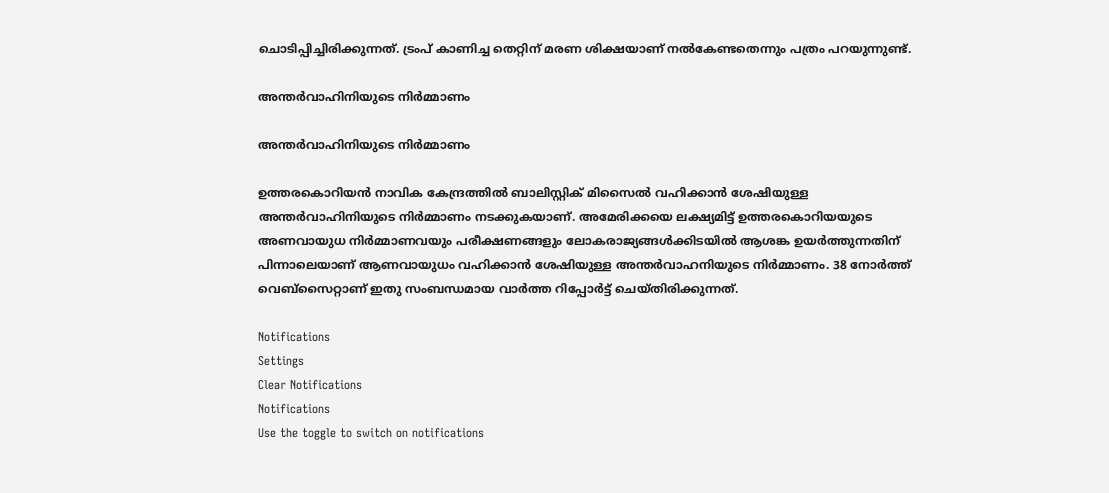ചൊടിപ്പിച്ചിരിക്കുന്നത്. ട്രംപ് കാണിച്ച തെറ്റിന് മരണ ശിക്ഷയാണ് നൽകേണ്ടതെന്നും പത്രം പറയുന്നുണ്ട്.

അന്തർവാഹിനിയുടെ നിർമ്മാണം

അന്തർവാഹിനിയുടെ നിർമ്മാണം

ഉത്തരകൊറിയൻ നാവിക കേന്ദ്രത്തിൽ ബാലിസ്റ്റിക് മിസൈൽ വഹിക്കാൻ ശേഷിയുള്ള അന്തർവാഹിനിയുടെ നിർമ്മാണം നടക്കുകയാണ്. അമേരിക്കയെ ലക്ഷ്യമിട്ട് ഉത്തരകൊറിയയുടെ അണവായുധ നിർമ്മാണവയും പരീക്ഷണങ്ങളും ലോകരാജ്യങ്ങൾക്കിടയിൽ ആശങ്ക ഉയർത്തുന്നതിന് പിന്നാലെയാണ് ആണവായുധം വഹിക്കാൻ ശേഷിയുള്ള അന്തർവാഹനിയുടെ നിർമ്മാണം. 38 നോർത്ത് വെബ്സൈറ്റാണ് ഇതു സംബന്ധമായ വാർത്ത റിപ്പോർട്ട് ചെയ്തിരിക്കുന്നത്.

Notifications
Settings
Clear Notifications
Notifications
Use the toggle to switch on notifications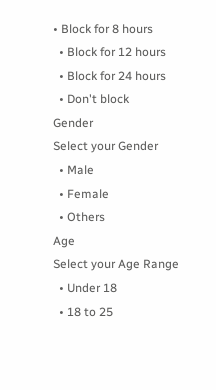• Block for 8 hours
  • Block for 12 hours
  • Block for 24 hours
  • Don't block
Gender
Select your Gender
  • Male
  • Female
  • Others
Age
Select your Age Range
  • Under 18
  • 18 to 25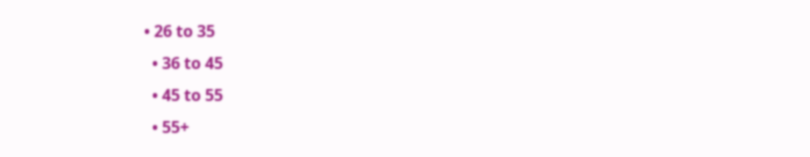• 26 to 35
  • 36 to 45
  • 45 to 55
  • 55+